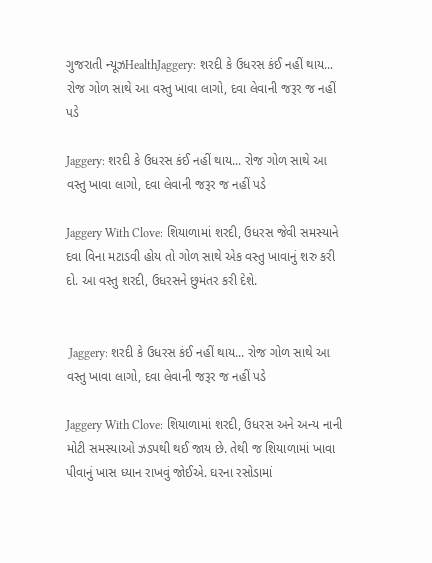ગુજરાતી ન્યૂઝHealthJaggery: શરદી કે ઉધરસ કંઈ નહીં થાય... રોજ ગોળ સાથે આ વસ્તુ ખાવા લાગો, દવા લેવાની જરૂર જ નહીં પડે

Jaggery: શરદી કે ઉધરસ કંઈ નહીં થાય... રોજ ગોળ સાથે આ વસ્તુ ખાવા લાગો, દવા લેવાની જરૂર જ નહીં પડે

Jaggery With Clove: શિયાળામાં શરદી, ઉધરસ જેવી સમસ્યાને દવા વિના મટાડવી હોય તો ગોળ સાથે એક વસ્તુ ખાવાનું શરુ કરી દો. આ વસ્તુ શરદી, ઉધરસને છુમંતર કરી દેશે.


 Jaggery: શરદી કે ઉધરસ કંઈ નહીં થાય... રોજ ગોળ સાથે આ વસ્તુ ખાવા લાગો, દવા લેવાની જરૂર જ નહીં પડે

Jaggery With Clove: શિયાળામાં શરદી, ઉધરસ અને અન્ય નાની મોટી સમસ્યાઓ ઝડપથી થઈ જાય છે. તેથી જ શિયાળામાં ખાવા પીવાનું ખાસ ધ્યાન રાખવું જોઈએ. ઘરના રસોડામાં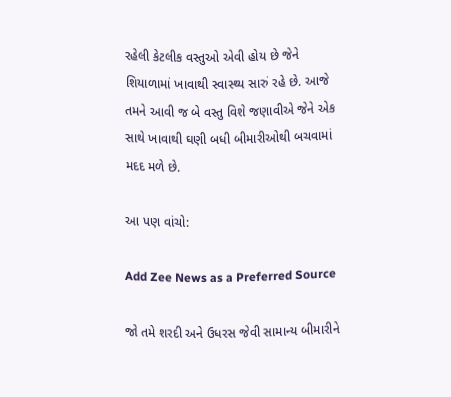રહેલી કેટલીક વસ્તુઓ એવી હોય છે જેને શિયાળામાં ખાવાથી સ્વાસ્થ્ય સારું રહે છે. આજે તમને આવી જ બે વસ્તુ વિશે જણાવીએ જેને એક સાથે ખાવાથી ઘણી બધી બીમારીઓથી બચવામાં મદદ મળે છે.

આ પણ વાંચો:

Add Zee News as a Preferred Source

જો તમે શરદી અને ઉધરસ જેવી સામાન્ય બીમારીને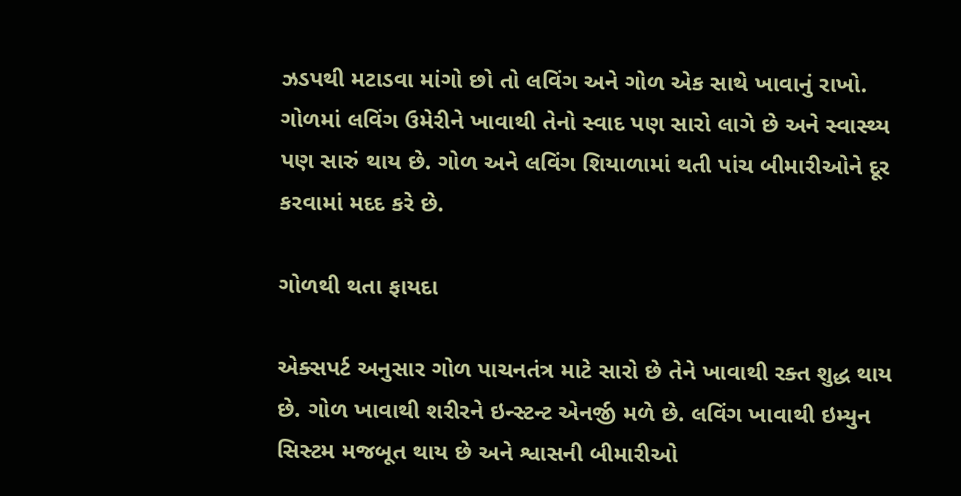ઝડપથી મટાડવા માંગો છો તો લવિંગ અને ગોળ એક સાથે ખાવાનું રાખો. ગોળમાં લવિંગ ઉમેરીને ખાવાથી તેનો સ્વાદ પણ સારો લાગે છે અને સ્વાસ્થ્ય પણ સારું થાય છે. ગોળ અને લવિંગ શિયાળામાં થતી પાંચ બીમારીઓને દૂર કરવામાં મદદ કરે છે.

ગોળથી થતા ફાયદા

એક્સપર્ટ અનુસાર ગોળ પાચનતંત્ર માટે સારો છે તેને ખાવાથી રક્ત શુદ્ધ થાય છે. ગોળ ખાવાથી શરીરને ઇન્સ્ટન્ટ એનર્જી મળે છે. લવિંગ ખાવાથી ઇમ્યુન સિસ્ટમ મજબૂત થાય છે અને શ્વાસની બીમારીઓ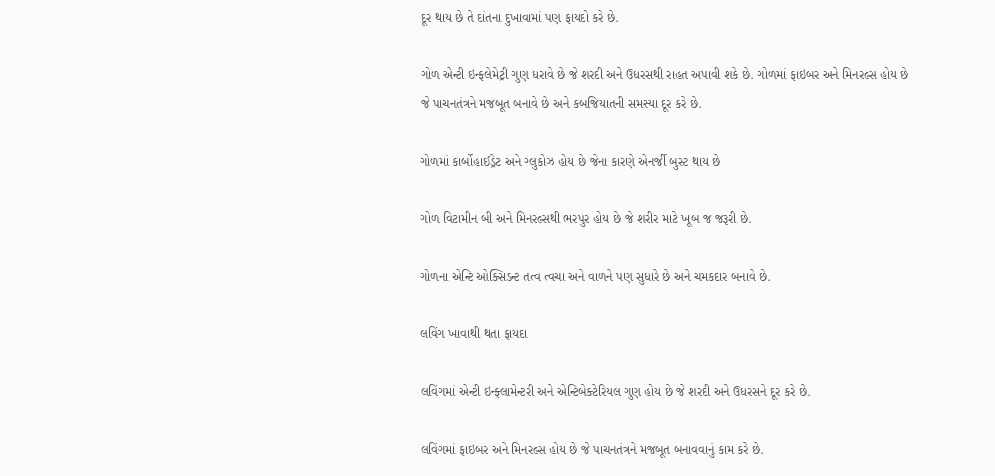દૂર થાય છે તે દાંતના દુખાવામાં પણ ફાયદો કરે છે.

ગોળ એન્ટી ઇન્ફલેમેટ્રી ગુણ ધરાવે છે જે શરદી અને ઉધરસથી રાહત અપાવી શકે છે. ગોળમાં ફાઇબર અને મિનરલ્સ હોય છે જે પાચનતંત્રને મજબૂત બનાવે છે અને કબજિયાતની સમસ્યા દૂર કરે છે.

ગોળમાં કાર્બોહાઈડ્રેટ અને ગ્લુકોઝ હોય છે જેના કારણે એનર્જી બુસ્ટ થાય છે

ગોળ વિટામીન બી અને મિનરલ્સથી ભરપુર હોય છે જે શરીર માટે ખૂબ જ જરૂરી છે.

ગોળના એન્ટિ ઓક્સિડન્ટ તત્વ ત્વચા અને વાળને પણ સુધારે છે અને ચમકદાર બનાવે છે.

લવિંગ ખાવાથી થતા ફાયદા

લવિંગમાં એન્ટી ઇન્ફ્લામેન્ટરી અને એન્ટિબેક્ટેરિયલ ગુણ હોય છે જે શરદી અને ઉધરસને દૂર કરે છે.

લવિંગમાં ફાઇબર અને મિનરલ્સ હોય છે જે પાચનતંત્રને મજબૂત બનાવવાનું કામ કરે છે.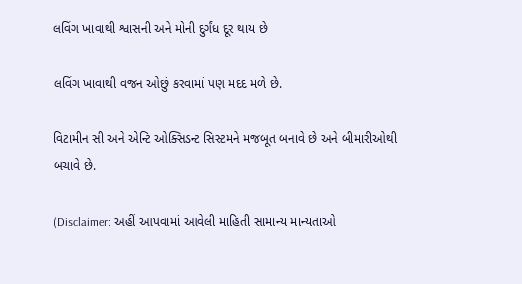લવિંગ ખાવાથી શ્વાસની અને મોની દુર્ગંધ દૂર થાય છે

લવિંગ ખાવાથી વજન ઓછું કરવામાં પણ મદદ મળે છે.

વિટામીન સી અને એન્ટિ ઓક્સિડન્ટ સિસ્ટમને મજબૂત બનાવે છે અને બીમારીઓથી બચાવે છે.

(Disclaimer: અહીં આપવામાં આવેલી માહિતી સામાન્ય માન્યતાઓ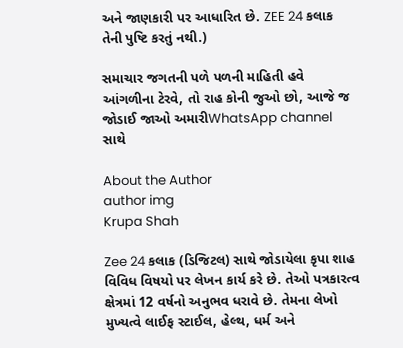અને જાણકારી પર આધારિત છે. ZEE 24 કલાક તેની પુષ્ટિ કરતું નથી.)

સમાચાર જગતની પળે પળની માહિતી હવે આંગળીના ટેરવે, તો રાહ કોની જુઓ છો, આજે જ જોડાઈ જાઓ અમારીWhatsApp channel સાથે

About the Author
author img
Krupa Shah

Zee 24 કલાક (ડિજિટલ) સાથે જોડાયેલા કૃપા શાહ વિવિધ વિષયો પર લેખન કાર્ય કરે છે. તેઓ પત્રકારત્વ ક્ષેત્રમાં 12 વર્ષનો અનુભવ ધરાવે છે. તેમના લેખો મુખ્યત્વે લાઈફ સ્ટાઈલ, હેલ્થ, ધર્મ અને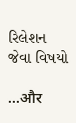રિલેશન જેવા વિષયો

...और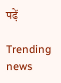पढ़ें

Trending news